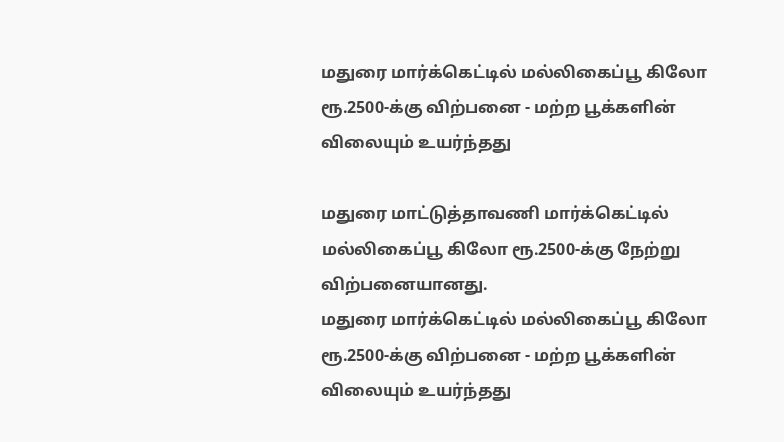மதுரை மார்க்கெட்டில் மல்லிகைப்பூ கிலோ ரூ.2500-க்கு விற்பனை - மற்ற பூக்களின் விலையும் உயர்ந்தது

மதுரை மாட்டுத்தாவணி மார்க்கெட்டில் மல்லிகைப்பூ கிலோ ரூ.2500-க்கு நேற்று விற்பனையானது.
மதுரை மார்க்கெட்டில் மல்லிகைப்பூ கிலோ ரூ.2500-க்கு விற்பனை - மற்ற பூக்களின் விலையும் உயர்ந்தது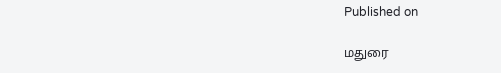Published on

மதுரை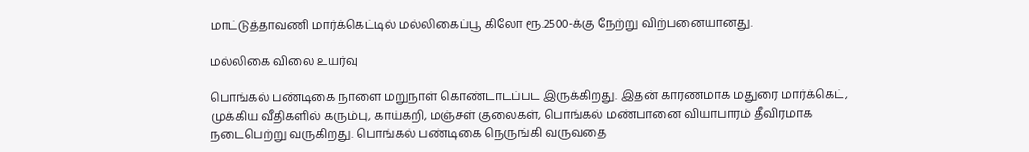மாட்டுத்தாவணி மார்க்கெட்டில் மல்லிகைப்பூ கிலோ ரூ.2500-க்கு நேற்று விற்பனையானது.

மல்லிகை விலை உயர்வு

பொங்கல் பண்டிகை நாளை மறுநாள் கொண்டாடப்பட இருக்கிறது. இதன் காரணமாக மதுரை மார்க்கெட், முக்கிய வீதிகளில் கரும்பு, காய்கறி, மஞ்சள் குலைகள், பொங்கல் மண்பானை வியாபாரம் தீவிரமாக நடைபெற்று வருகிறது. பொங்கல் பண்டிகை நெருங்கி வருவதை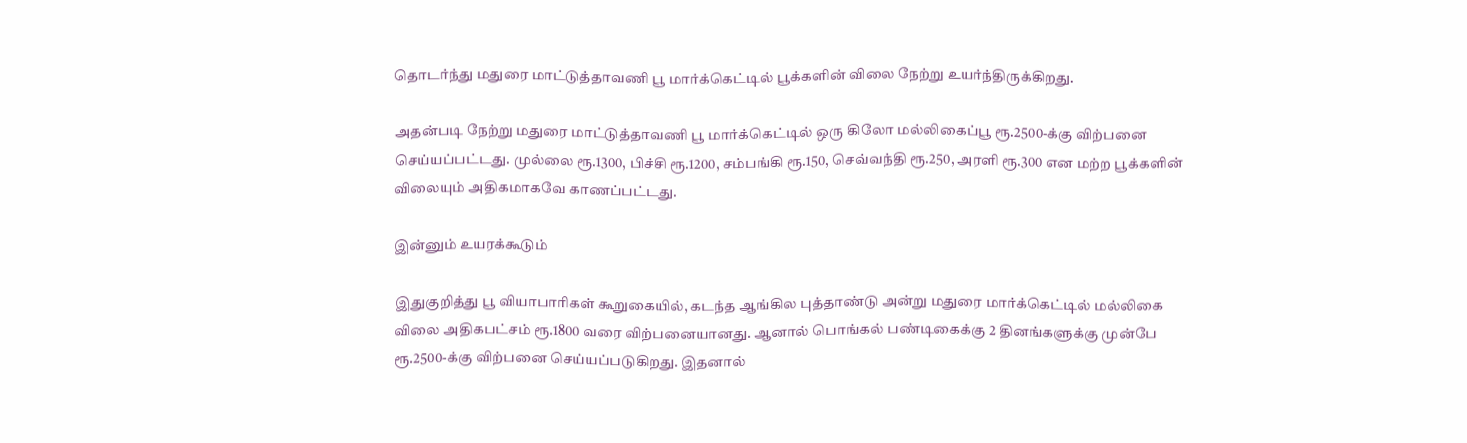தொடர்ந்து மதுரை மாட்டுத்தாவணி பூ மார்க்கெட்டில் பூக்களின் விலை நேற்று உயர்ந்திருக்கிறது.

அதன்படி நேற்று மதுரை மாட்டுத்தாவணி பூ மார்க்கெட்டில் ஒரு கிலோ மல்லிகைப்பூ ரூ.2500-க்கு விற்பனை செய்யப்பட்டது. முல்லை ரூ.1300, பிச்சி ரூ.1200, சம்பங்கி ரூ.150, செவ்வந்தி ரூ.250, அரளி ரூ.300 என மற்ற பூக்களின் விலையும் அதிகமாகவே காணப்பட்டது.

இன்னும் உயரக்கூடும்

இதுகுறித்து பூ வியாபாரிகள் கூறுகையில், கடந்த ஆங்கில புத்தாண்டு அன்று மதுரை மார்க்கெட்டில் மல்லிகை விலை அதிகபட்சம் ரூ.1800 வரை விற்பனையானது. ஆனால் பொங்கல் பண்டிகைக்கு 2 தினங்களுக்கு முன்பே ரூ.2500-க்கு விற்பனை செய்யப்படுகிறது. இதனால்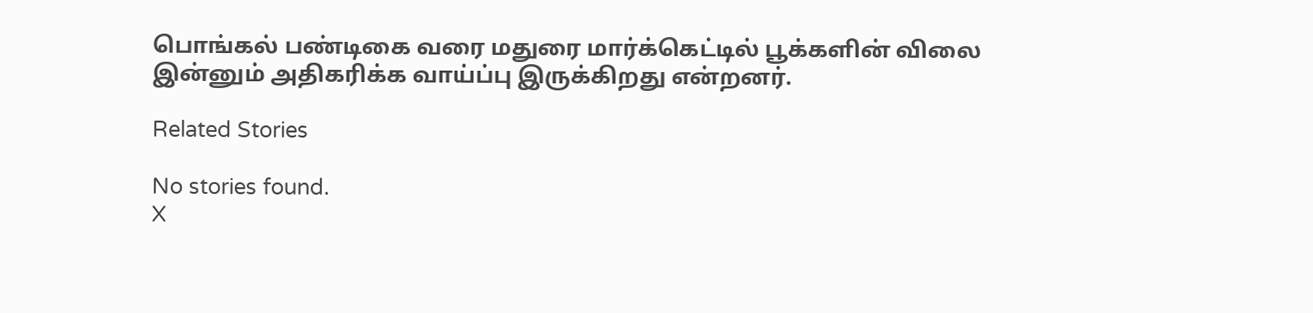பொங்கல் பண்டிகை வரை மதுரை மார்க்கெட்டில் பூக்களின் விலை இன்னும் அதிகரிக்க வாய்ப்பு இருக்கிறது என்றனர்.

Related Stories

No stories found.
X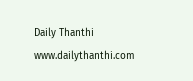Daily Thanthi
www.dailythanthi.com